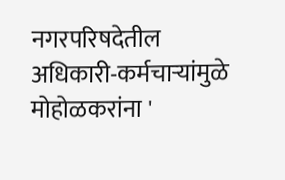नगरपरिषदेतील अधिकारी-कर्मचाऱ्यांमुळे मोहोळकरांना '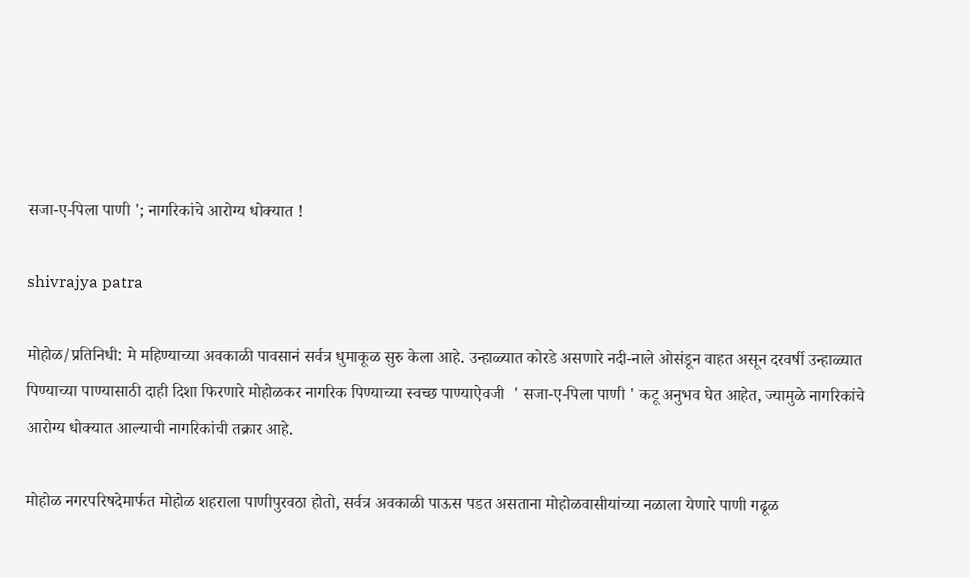सजा-ए-पिला पाणी '; नागरिकांचे आरोग्य धोक्यात !

shivrajya patra

मोहोळ/प्रतिनिधी: मे महिण्याच्या अवकाळी पावसानं सर्वत्र धुमाकूळ सुरु केला आहे. उन्हाळ्यात कोरडे असणारे नदी-नाले ओसंडून वाहत असून दरवर्षी उन्हाळ्यात पिण्याच्या पाण्यासाठी दाही दिशा फिरणारे मोहोळकर नागरिक पिण्याच्या स्वच्छ पाण्याऐवजी  ' सजा-ए-पिला पाणी ' कटू अनुभव घेत आहेत, ज्यामुळे नागरिकांचे आरोग्य धोक्यात आल्याची नागरिकांची तक्रार आहे.

मोहोळ नगरपरिषदेमार्फत मोहोळ शहराला पाणीपुरवठा होतो, सर्वत्र अवकाळी पाऊस पडत असताना मोहोळवासीयांच्या नळाला येणारे पाणी गढूळ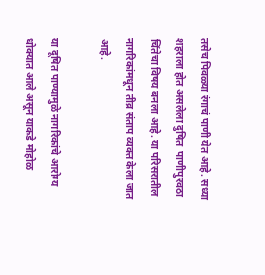तसेच पिवळ्या रंगाचं पाणी येत आहे. सध्या शहराला होत असलेला दुषित  पाणीपुरवठा चिंतेचा विषय बनला आहे. या परिसरातील नागरिकांमधून तीव्र संताप व्यक्त केला जात आहे.

या दूषित पाण्यामुळे नागरिकांचे आरोग्य धोक्यात आले असून याकडे मोहोळ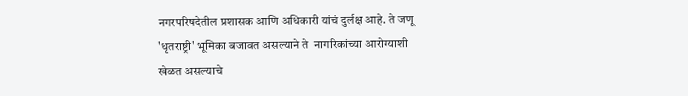नगरपरिषदेतील प्रशासक आणि अधिकारी यांचं दुर्लक्ष आहे. ते जणू 'धृतराष्ट्री' भूमिका बजावत असल्याने ते  नागरिकांच्या आरोग्याशी खेळत असल्याचे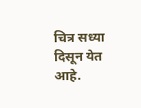चित्र सध्या दिसून येत आहे.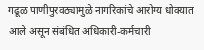गढूळ पाणीपुरवठ्यामुळे नागरिकांचे आरोग्य धोक्यात आले असून संबंधित अधिकारी-कर्मचारी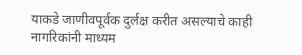याकडे जाणीवपूर्वक दुर्लक्ष करीत असल्याचे काही नागरिकांनी माध्यम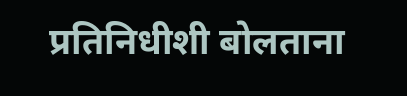प्रतिनिधीशी बोलताना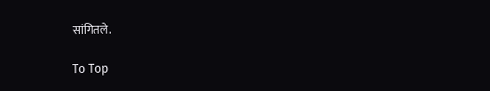सांगितले.

To Top